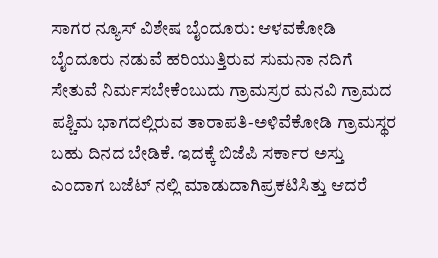ಸಾಗರ ನ್ಯೂಸ್ ವಿಶೇಷ ಬೈಂದೂರು: ಆಳವಕೋಡಿ ಬೈಂದೂರು ನಡುವೆ ಹರಿಯುತ್ತಿರುವ ಸುಮನಾ ನದಿಗೆ ಸೇತುವೆ ನಿರ್ಮಸಬೇಕೆಂಬುದು ಗ್ರಾಮಸ್ರರ ಮನವಿ ಗ್ರಾಮದ ಪಶ್ಚಿಮ ಭಾಗದಲ್ಲಿರುವ ತಾರಾಪತಿ-ಅಳಿವೆಕೋಡಿ ಗ್ರಾಮಸ್ಥರ ಬಹು ದಿನದ ಬೇಡಿಕೆ. ಇದಕ್ಕೆ ಬಿಜೆಪಿ ಸರ್ಕಾರ ಅಸ್ತು ಎಂದಾಗ ಬಜೆಟ್ ನಲ್ಲಿ ಮಾಡುದಾಗಿಪ್ರಕಟಿಸಿತ್ತು ಆದರೆ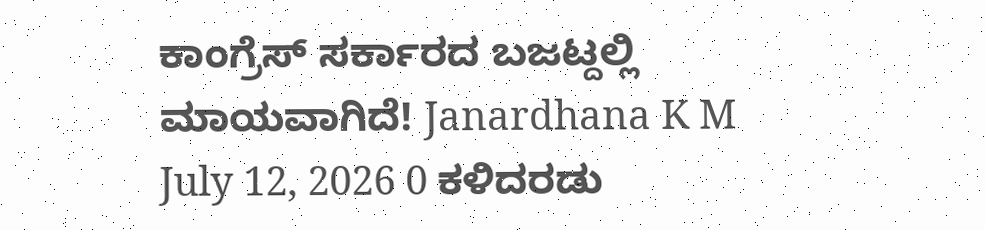ಕಾಂಗ್ರೆಸ್ ಸರ್ಕಾರದ ಬಜಟ್ದಲ್ಲಿ ಮಾಯವಾಗಿದೆ! Janardhana K M July 12, 2026 0 ಕಳಿದರಡು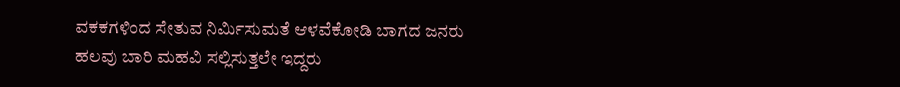ವಕಕಗಳಿಂದ ಸೇತುವ ನಿರ್ಮಿಸುಮತೆ ಆಳವೆಕೋಡಿ ಬಾಗದ ಜನರು ಹಲವು ಬಾರಿ ಮಹವಿ ಸಲ್ಲಿಸುತ್ತಲೇ ಇದ್ದರು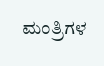ಮಂತ್ರಿಗಳ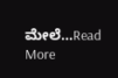ಮೇಲೆ...Read More